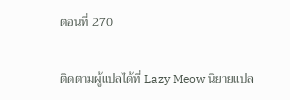ตอนที่ 270

ติดตามผู้แปลได้ที่ Lazy Meow นิยายแปล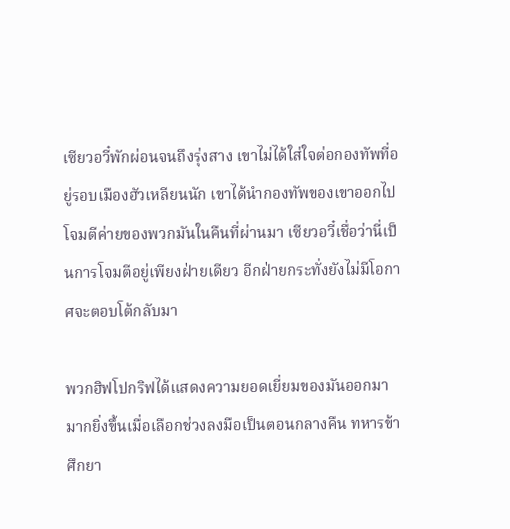เซียวอวี๋พักผ่อนจนถึงรุ่งสาง เขาไม่ได้ใส่ใจต่อกองทัพที่อยู่รอบเมืองฮัวเหลียนนัก เขาได้นำกองทัพของเขาออกไปโจมตีค่ายของพวกมันในคืนที่ผ่านมา เซียวอวี๋เชื่อว่านี่เป็นการโจมตีอยู่เพียงฝ่ายเดียว อีกฝ่ายกระทั่งยังไม่มีโอกาศจะตอบโต้กลับมา

พวกฮิฟโปกริฟได้แสดงความยอดเยี่ยมของมันออกมามากยิ่งขึ้นเมื่อเลือกช่วงลงมือเป็นตอนกลางคืน ทหารข้าศึกยา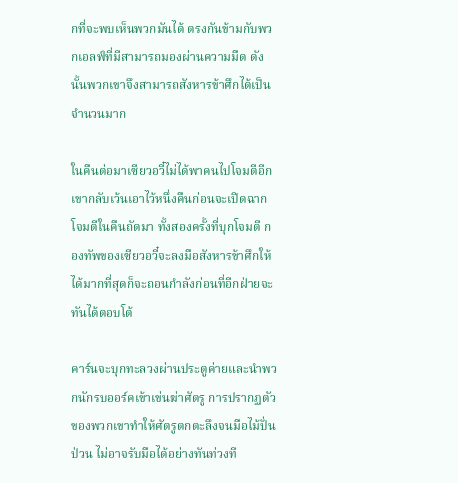กที่จะพบเห็นพวกมันได้ ตรงกันข้ามกับพวกเอลฟ์ที่มีสามารถมองผ่านความมืด ดังนั้นพวกเขาจึงสามารถสังหารข้าศึกได้เป็นจำนวนมาก

ในคืนต่อมาเซียวอวี๋ไม่ได้พาคนไปโจมตีอีก เขากลับเว้นเอาไว้หนึ่งคืนก่อนจะเปิดฉากโจมตีในคืนถัดมา ทั้งสองครั้งที่บุกโจมตี กองทัพของเซียวอวี๋จะลงมือสังหารข้าศึกให้ได้มากที่สุดก็จะถอนกำลังก่อนที่อีกฝ่ายจะทันได้ตอบโต้

คาร์นจะบุกทะลวงผ่านประตูค่ายและนำพวกนักรบออร์คเข้าเข่นฆ่าศัตรู การปรากฏตัวของพวกเขาทำให้ศัตรูตกตะลึงจนมือไม้ปั่นป่วน ไม่อาจรับมือได้อย่างทันท่วงที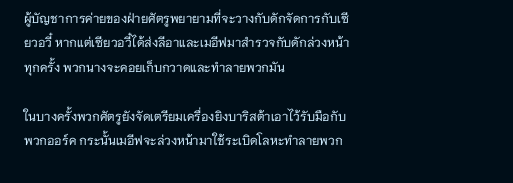ผู้บัญชาการค่ายของฝ่ายศัตรูพยายามที่จะวางกับดักจัดการกับเซียวอวี๋ หากแต่เซียวอวี๋ได้ส่งลีอาและเมอีฟมาสำรวจกับดักล่วงหน้าทุกครั้ง พวกนางจะคอยเก็บกวาดและทำลายพวกมัน

ในบางครั้งพวกศัตรูยังจัดเตรียมเครื่องยิงบาริสต้าเอาไว้รับมือกับพวกออร์ค กระนั้นเมอีฟจะล่วงหน้ามาใช้ระเบิดโลหะทำลายพวก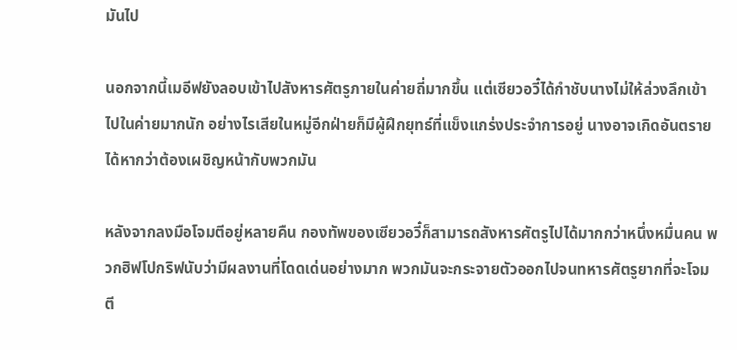มันไป

นอกจากนี้เมอีฟยังลอบเข้าไปสังหารศัตรูภายในค่ายถี่มากขึ้น แต่เซียวอวี๋ได้กำชับนางไม่ให้ล่วงลึกเข้าไปในค่ายมากนัก อย่างไรเสียในหมู่อีกฝ่ายก็มีผู้ฝึกยุทธ์ที่แข็งแกร่งประจำการอยู่ นางอาจเกิดอันตรายได้หากว่าต้องเผชิญหน้ากับพวกมัน

หลังจากลงมือโจมตีอยู่หลายคืน กองทัพของเซียวอวี๋ก็สามารถสังหารศัตรูไปได้มากกว่าหนึ่งหมื่นคน พวกฮิฟโปกริฟนับว่ามีผลงานที่โดดเด่นอย่างมาก พวกมันจะกระจายตัวออกไปจนทหารศัตรูยากที่จะโจมตี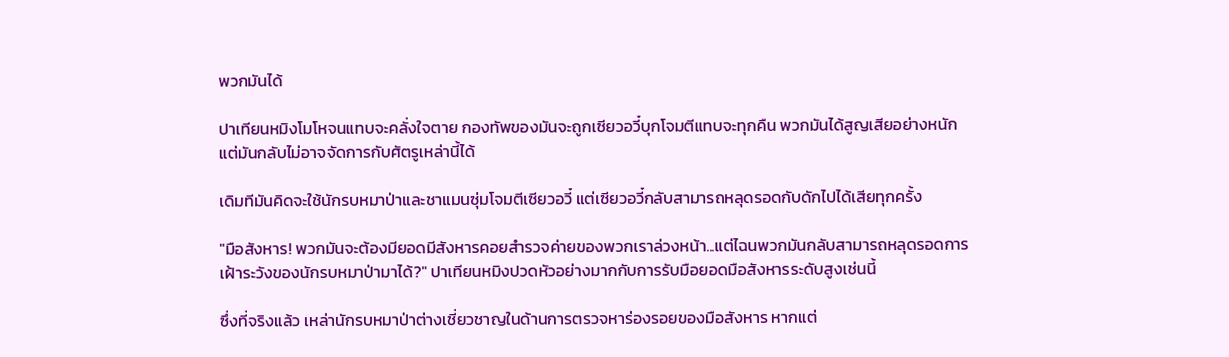พวกมันได้

ปาเทียนหมิงโมโหจนแทบจะคลั่งใจตาย กองทัพของมันจะถูกเซียวอวี๋บุกโจมตีแทบจะทุกคืน พวกมันได้สูญเสียอย่างหนัก แต่มันกลับไม่อาจจัดการกับศัตรูเหล่านี้ได้

เดิมทีมันคิดจะใช้นักรบหมาป่าและชาแมนซุ่มโจมตีเซียวอวี๋ แต่เซียวอวี๋กลับสามารถหลุดรอดกับดักไปได้เสียทุกครั้ง

"มือสังหาร! พวกมันจะต้องมียอดมีสังหารคอยสำรวจค่ายของพวกเราล่วงหน้า...แต่ไฉนพวกมันกลับสามารถหลุดรอดการเฝ้าระวังของนักรบหมาป่ามาได้?" ปาเทียนหมิงปวดหัวอย่างมากกับการรับมือยอดมือสังหารระดับสูงเช่นนี้

ซึ่งที่จริงแล้ว เหล่านักรบหมาป่าต่างเชี่ยวชาญในด้านการตรวจหาร่องรอยของมือสังหาร หากแต่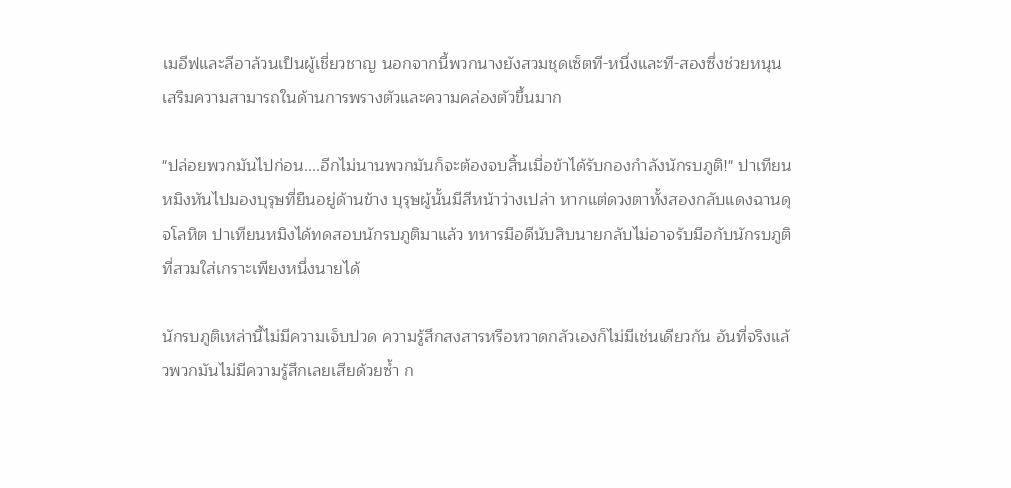เมอีฟและลีอาล้วนเป็นผู้เชี่ยวชาญ นอกจากนี้พวกนางยังสวมชุดเซ็ตที-หนึ่งและที-สองซึ่งช่วยหนุนเสริมความสามารถในด้านการพรางตัวและความคล่องตัวขึ้นมาก

"ปล่อยพวกมันไปก่อน....อีกไม่นานพวกมันก็จะต้องจบสิ้นเมื่อข้าได้รับกองกำลังนักรบภูติ!" ปาเทียนหมิงหันไปมองบุรุษที่ยืนอยู่ด้านข้าง บุรุษผู้นั้นมีสีหน้าว่างเปล่า หากแต่ดวงตาทั้งสองกลับแดงฉานดุจโลหิต ปาเทียนหมิงได้ทดสอบนักรบภูติมาแล้ว ทหารมือดีนับสิบนายกลับไม่อาจรับมือกับนักรบภูติที่สวมใส่เกราะเพียงหนึ่งนายได้

นักรบภูติเหล่านี้ไม่มีความเจ็บปวด ความรู้สึกสงสารหรือหวาดกลัวเองก็ไม่มีเช่นเดียวกัน อันที่จริงแล้วพวกมันไม่มีความรู้สึกเลยเสียด้วยซ้ำ ก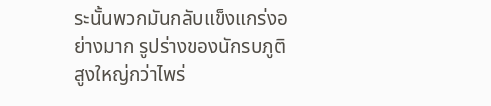ระนั้นพวกมันกลับแข็งแกร่งอย่างมาก รูปร่างของนักรบภูติสูงใหญ่กว่าไพร่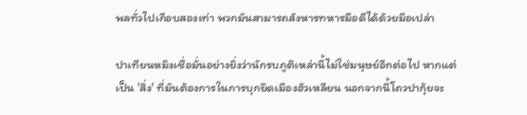พลทั่วไปเกือบสองเท่า พวกมันสามารถสังหารทหารมือดีได้ด้วยมือเปล่า

ปาเทียนหมิงเชื่อมั่นอย่างยิ่งว่านักรบภูติเหล่านี้ไม่ใช่มนุษย์อีกต่อไป หากแต่เป็น 'สิ่ง' ที่มันต้องการในการบุกยึดเมืองฮัวเหลียน นอกจากนี้โถวปากุ้ยจะ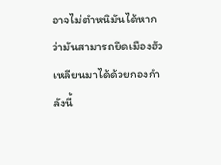อาจไม่ตำหนิมันได้หากว่ามันสามารถยึดเมืองฮัวเหลียนมาได้ด้วยกองกำลังนี้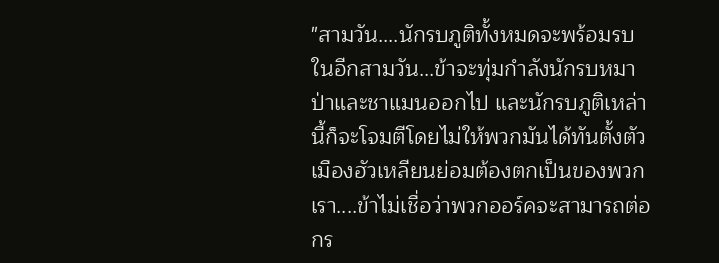"สามวัน....นักรบภูติทั้งหมดจะพร้อมรบในอีกสามวัน...ข้าจะทุ่มกำลังนักรบหมาป่าและชาแมนออกไป และนักรบภูติเหล่านี้ก็จะโจมตีโดยไม่ให้พวกมันได้ทันตั้งตัว เมืองฮัวเหลียนย่อมต้องตกเป็นของพวกเรา....ข้าไม่เชื่อว่าพวกออร์คจะสามารถต่อกร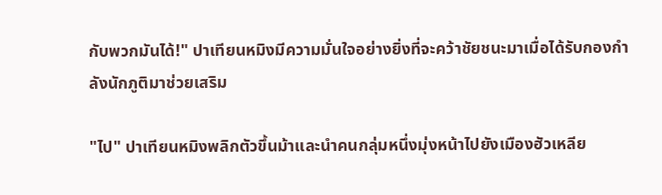กับพวกมันได้!" ปาเทียนหมิงมีความมั่นใจอย่างยิ่งที่จะคว้าชัยชนะมาเมื่อได้รับกองกำลังนักภูติมาช่วยเสริม

"ไป" ปาเทียนหมิงพลิกตัวขึ้นม้าและนำคนกลุ่มหนึ่งมุ่งหน้าไปยังเมืองฮัวเหลีย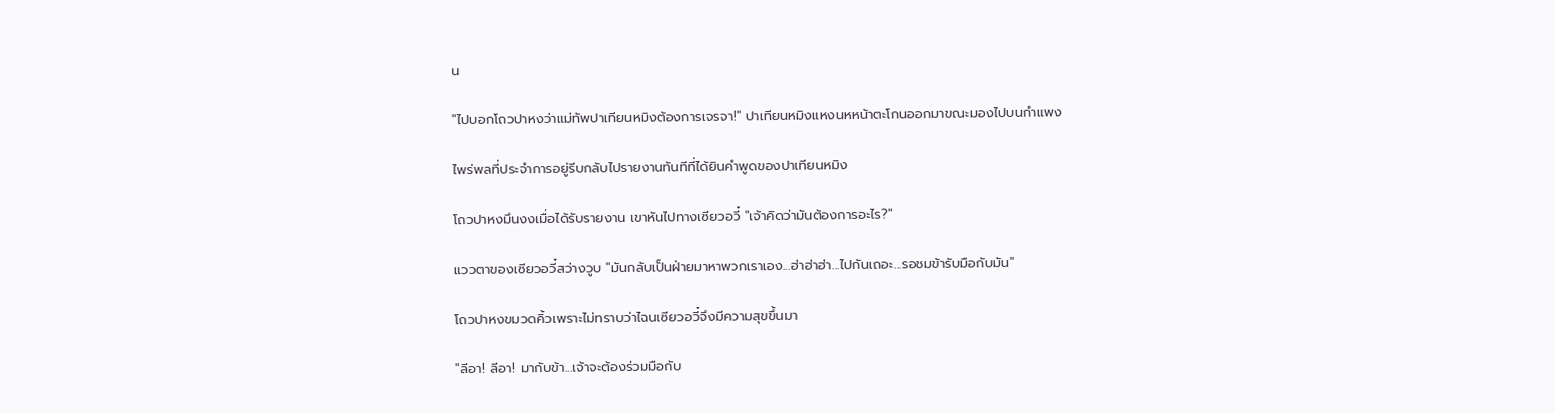น

"ไปบอกโถวปาหงว่าแม่ทัพปาเทียนหมิงต้องการเจรจา!" ปาเทียนหมิงแหงนหหน้าตะโกนออกมาขณะมองไปบนกำแพง

ไพร่พลที่ประจำการอยู่รีบกลับไปรายงานทันทีที่ได้ยินคำพูดของปาเทียนหมิง

โถวปาหงมึนงงเมื่อได้รับรายงาน เขาหันไปทางเซียวอวี๋ "เจ้าคิดว่ามันต้องการอะไร?"

แววตาของเซียวอวี๋สว่างวูบ "มันกลับเป็นฝ่ายมาหาพวกเราเอง...ฮ่าฮ่าฮ่า...ไปกันเถอะ...รอชมข้ารับมือกับมัน"

โถวปาหงขมวดคิ้วเพราะไม่ทราบว่าไฉนเซียวอวี๋จึงมีความสุขขึ้นมา

"ลีอา! ลีอา! มากับข้า...เจ้าจะต้องร่วมมือกับ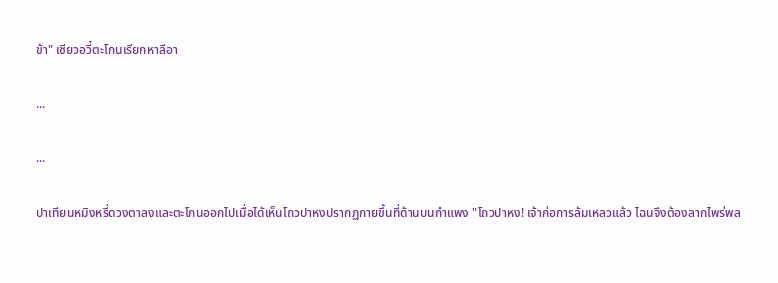ข้า" เซียวอวี๋ตะโกนเรียกหาลีอา

...

...

ปาเทียนหมิงหรี่ดวงตาลงและตะโกนออกไปเมื่อได้เห็นโถวปาหงปรากฏกายขึ้นที่ด้านบนกำแพง "โถวปาหง! เจ้าก่อการล้มเหลวแล้ว ไฉนจึงต้องลากไพร่พล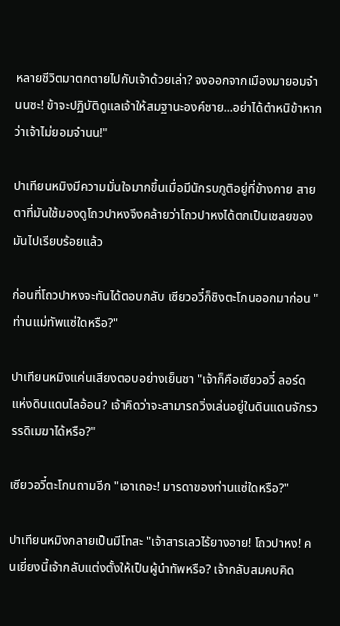หลายชีวิตมาตกตายไปกับเจ้าด้วยเล่า? จงออกจากเมืองมายอมจำนนซะ! ข้าจะปฏิบัติดูแลเจ้าให้สมฐานะองค์ชาย...อย่าได้ตำหนิข้าหากว่าเจ้าไม่ยอมจำนน!"

ปาเทียนหมิงมีความมั่นใจมากขึ้นเมื่อมีนักรบภูติอยู่ที่ข้างกาย สายตาที่มันใช้มองดูโถวปาหงจึงคล้ายว่าโถวปาหงได้ตกเป็นเชลยของมันไปเรียบร้อยแล้ว

ก่อนที่โถวปาหงจะทันได้ตอบกลับ เซียวอวี๋ก็ชิงตะโกนออกมาก่อน "ท่านแม่ทัพแซ่ใดหรือ?"

ปาเทียนหมิงแค่นเสียงตอบอย่างเย็นชา "เจ้าก็คือเซียวอวี๋ ลอร์ดแห่งดินแดนไลอ้อน? เจ้าคิดว่าจะสามารถวิ่งเล่นอยู่ในดินแดนจักรวรรดิเมฆาได้หรือ?"

เซียวอวี๋ตะโกนถามอีก "เอาเถอะ! มารดาของท่านแซ่ใดหรือ?"

ปาเทียนหมิงกลายเป็นมีโทสะ "เจ้าสารเลวไร้ยางอาย! โถวปาหง! คนเยี่ยงนี้เจ้ากลับแต่งตั้งให้เป็นผู้นำทัพหรือ? เจ้ากลับสมคบคิด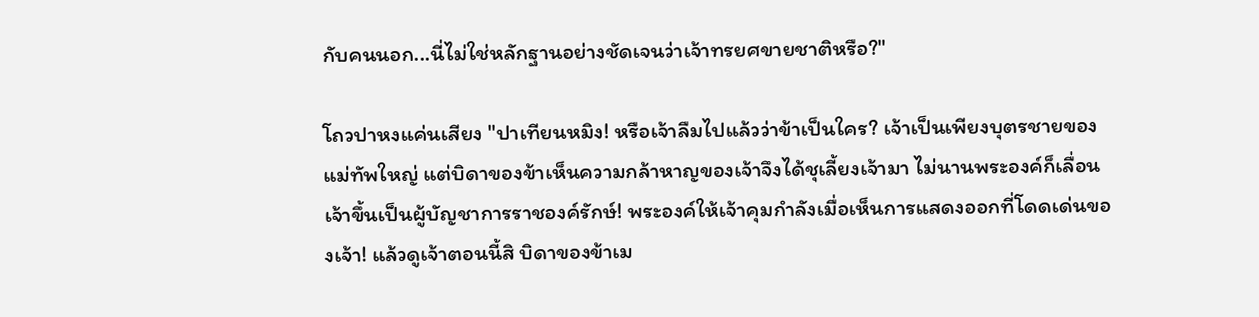กับคนนอก...นี่ไม่ใช่หลักฐานอย่างชัดเจนว่าเจ้าทรยศขายชาติหรือ?"

โถวปาหงแค่นเสียง "ปาเทียนหมิง! หรือเจ้าลืมไปแล้วว่าข้าเป็นใคร? เจ้าเป็นเพียงบุตรชายของแม่ทัพใหญ่ แต่บิดาของข้าเห็นความกล้าหาญของเจ้าจึงได้ชุเลี้ยงเจ้ามา ไม่นานพระองค์ก็เลื่อนเจ้าขึ้นเป็นผู้บัญชาการราชองค์รักษ์! พระองค์ให้เจ้าคุมกำลังเมื่อเห็นการแสดงออกที่โดดเด่นของเจ้า! แล้วดูเจ้าตอนนี้สิ บิดาของข้าเม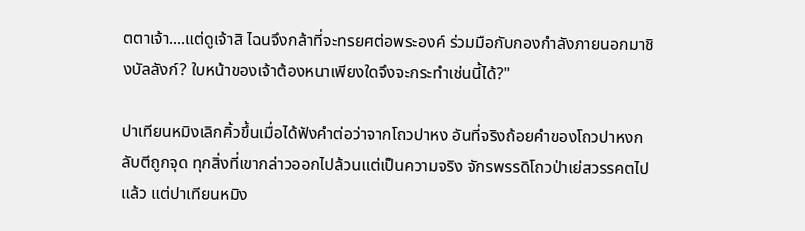ตตาเจ้า....แต่ดูเจ้าสิ ไฉนจึงกล้าที่จะทรยศต่อพระองค์ ร่วมมือกับกองกำลังภายนอกมาชิงบัลลังก์? ใบหน้าของเจ้าต้องหนาเพียงใดจึงจะกระทำเช่นนี้ได้?"

ปาเทียนหมิงเลิกคิ้วขึ้นเมื่อได้ฟังคำต่อว่าจากโถวปาหง อันที่จริงถ้อยคำของโถวปาหงกลับตีถูกจุด ทุกสิ่งที่เขากล่าวออกไปล้วนแต่เป็นความจริง จักรพรรดิโถวป่าเย่สวรรคตไปแล้ว แต่ปาเทียนหมิง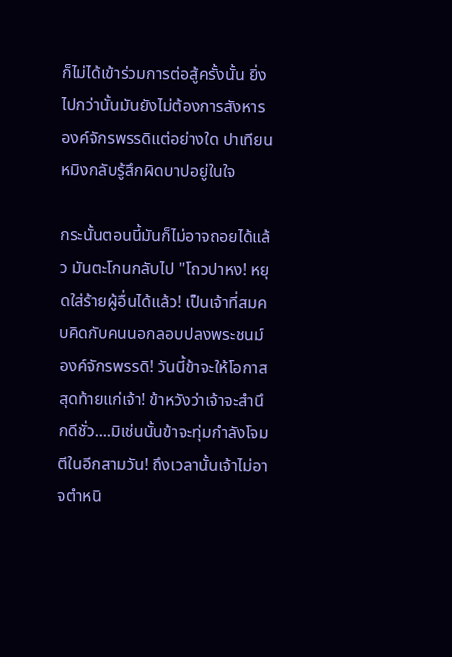ก็ไม่ได้เข้าร่วมการต่อสู้ครั้งนั้น ยิ่งไปกว่านั้นมันยังไม่ต้องการสังหารองค์จักรพรรดิแต่อย่างใด ปาเทียนหมิงกลับรู้สึกผิดบาปอยู่ในใจ

กระนั้นตอนนี้มันก็ไม่อาจถอยได้แล้ว มันตะโกนกลับไป "โถวปาหง! หยุดใส่ร้ายผู้อื่นได้แล้ว! เป็นเจ้าที่สมคบคิดกับคนนอกลอบปลงพระชนม์องค์จักรพรรดิ! วันนี้ข้าจะให้โอกาสสุดท้ายแก่เจ้า! ข้าหวังว่าเจ้าจะสำนึกดีชั่ว....มิเช่นนั้นข้าจะทุ่มกำลังโจมตีในอีกสามวัน! ถึงเวลานั้นเจ้าไม่อาจตำหนิ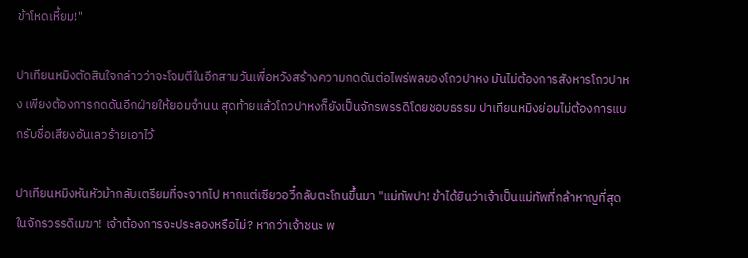ข้าโหดเหี้ยม!"

ปาเทียนหมิงตัดสินใจกล่าวว่าจะโจมตีในอีกสามวันเพื่อหวังสร้างความกดดันต่อไพร่พลของโถวปาหง มันไม่ต้องการสังหารโถวปาหง เพียงต้องการกดดันอีกฝ่ายให้ยอมจำนน สุดท้ายแล้วโถวปาหงก็ยังเป็นจักรพรรดิโดยชอบธรรม ปาเทียนหมิงย่อมไม่ต้องการแบกรับชื่อเสียงอันเลวร้ายเอาไว้

ปาเทียนหมิงหันหัวม้ากลับเตรียมที่จะจากไป หากแต่เซียวอวี๋กลับตะโกนขึ้นมา "แม่ทัพปา! ข้าได้ยินว่าเจ้าเป็นแม่ทัพที่กล้าหาญที่สุดในจักรวรรดิเมฆา! เจ้าต้องการจะประลองหรือไม่? หากว่าเจ้าชนะ พ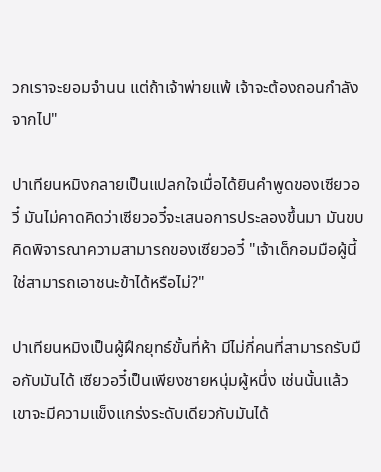วกเราจะยอมจำนน แต่ถ้าเจ้าพ่ายแพ้ เจ้าจะต้องถอนกำลังจากไป"

ปาเทียนหมิงกลายเป็นแปลกใจเมื่อได้ยินคำพูดของเซียวอวี๋ มันไม่คาดคิดว่าเซียวอวี๋จะเสนอการประลองขึ้นมา มันขบคิดพิจารณาความสามารถของเซียวอวี๋ "เจ้าเด็กอมมือผู้นี้ใช่สามารถเอาชนะข้าได้หรือไม่?"

ปาเทียนหมิงเป็นผู้ฝึกยุทธ์ขั้นที่ห้า มีไม่กี่คนที่สามารถรับมือกับมันได้ เซียวอวี๋เป็นเพียงชายหนุ่มผู้หนึ่ง เช่นนั้นแล้วเขาจะมีความแข็งแกร่งระดับเดียวกับมันได้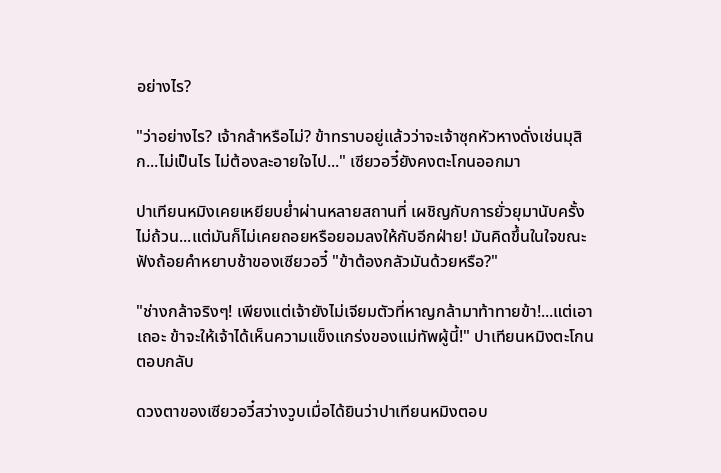อย่างไร?

"ว่าอย่างไร? เจ้ากล้าหรือไม่? ข้าทราบอยู่แล้วว่าจะเจ้าซุกหัวหางดั่งเช่นมุสิก...ไม่เป็นไร ไม่ต้องละอายใจไป..." เซียวอวี๋ยังคงตะโกนออกมา

ปาเทียนหมิงเคยเหยียบย่ำผ่านหลายสถานที่ เผชิญกับการยั่วยุมานับครั้งไม่ถ้วน...แต่มันก็ไม่เคยถอยหรือยอมลงให้กับอีกฝ่าย! มันคิดขึ้นในใจขณะฟังถ้อยคำหยาบช้าของเซียวอวี๋ "ข้าต้องกลัวมันด้วยหรือ?"

"ช่างกล้าจริงๆ! เพียงแต่เจ้ายังไม่เจียมตัวที่หาญกล้ามาท้าทายข้า!...แต่เอาเถอะ ข้าจะให้เจ้าได้เห็นความแข็งแกร่งของแม่ทัพผู้นี้!" ปาเทียนหมิงตะโกนตอบกลับ

ดวงตาของเซียวอวี๋สว่างวูบเมื่อได้ยินว่าปาเทียนหมิงตอบ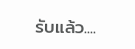รับแล้ว....